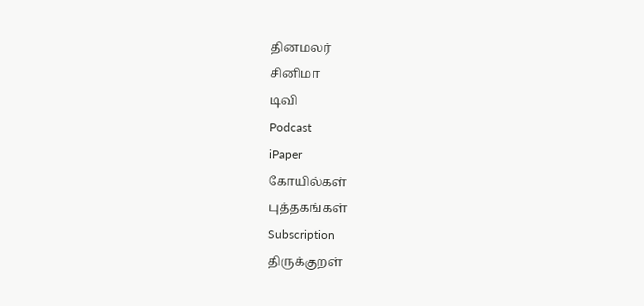தினமலர்
சினிமா
டிவி
Podcast
iPaper
கோயில்கள்
புத்தகங்கள்
Subscription
திருக்குறள்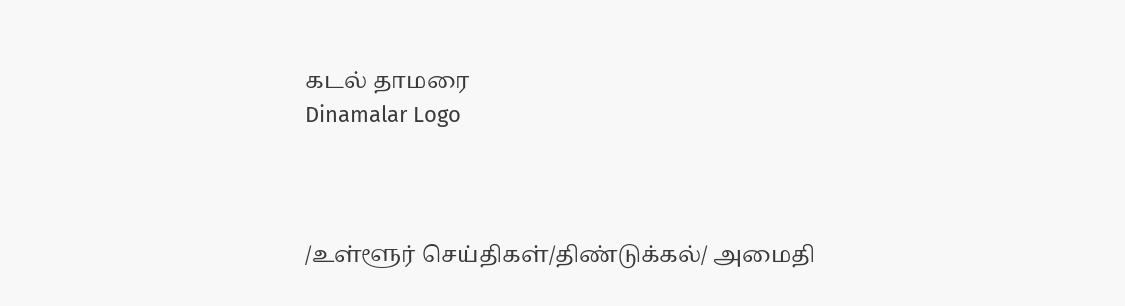கடல் தாமரை
Dinamalar Logo



/உள்ளூர் செய்திகள்/திண்டுக்கல்/ அமைதி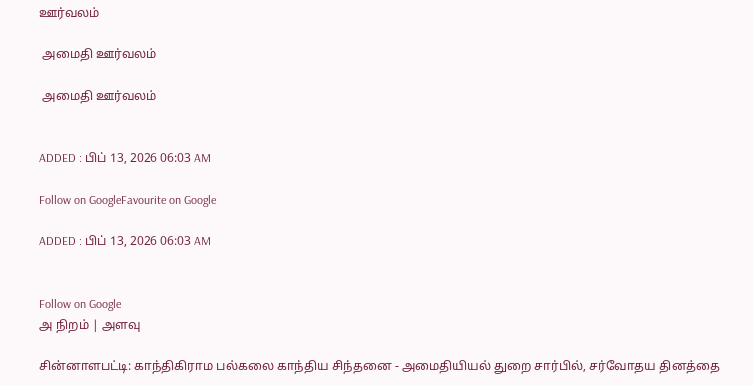ஊர்வலம்

 அமைதி ஊர்வலம்

 அமைதி ஊர்வலம்


ADDED : பிப் 13, 2026 06:03 AM

Follow on GoogleFavourite on Google

ADDED : பிப் 13, 2026 06:03 AM


Follow on Google
அ நிறம் | அளவு

சின்னாளபட்டி: காந்திகிராம பல்கலை காந்திய சிந்தனை - அமைதியியல் துறை சார்பில், சர்வோதய தினத்தை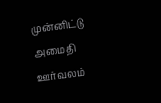முன்னிட்டு அமைதி ஊர்வலம்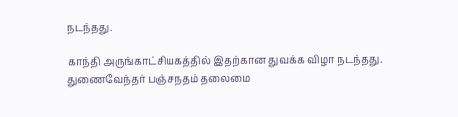நடந்தது.

காந்தி அருங்காட்சியகத்தில் இதற்கான துவக்க விழா நடந்தது. துணைவேந்தர் பஞ்சநதம் தலைமை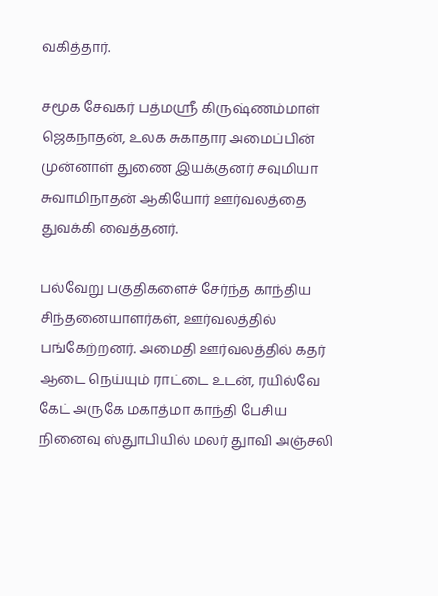வகித்தார்.

சமூக சேவகர் பத்மஸ்ரீ கிருஷ்ணம்மாள் ஜெகநாதன், உலக சுகாதார அமைப்பின் முன்னாள் துணை இயக்குனர் சவுமியா சுவாமிநாதன் ஆகியோர் ஊர்வலத்தை துவக்கி வைத்தனர்.

பல்வேறு பகுதிகளைச் சேர்ந்த காந்திய சிந்தனையாளர்கள், ஊர்வலத்தில் பங்கேற்றனர். அமைதி ஊர்வலத்தில் கதர் ஆடை நெய்யும் ராட்டை உடன், ரயில்வே கேட் அருகே மகாத்மா காந்தி பேசிய நினைவு ஸ்துாபியில் மலர் துாவி அஞ்சலி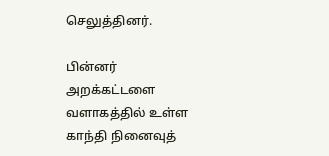செலுத்தினர்.

பின்னர் அறக்கட்டளை வளாகத்தில் உள்ள காந்தி நினைவுத்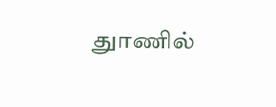துாணில்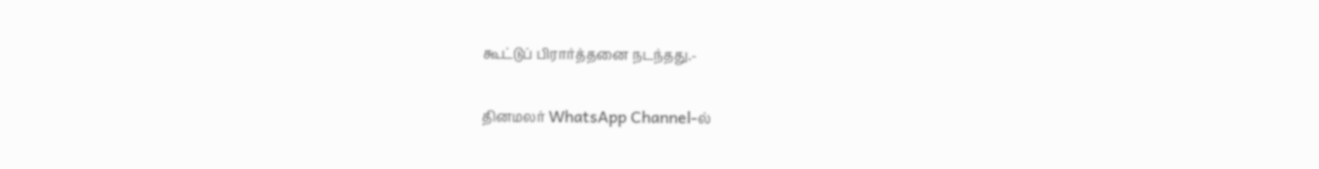கூட்டுப் பிரார்த்தனை நடந்தது.-

தினமலர் WhatsApp Channel-ல்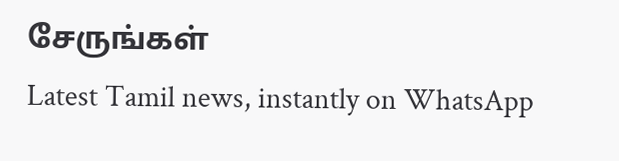சேருங்கள்
Latest Tamil news, instantly on WhatsApp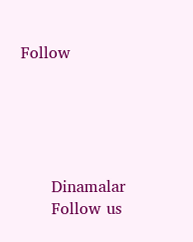Follow





      Dinamalar
      Follow us